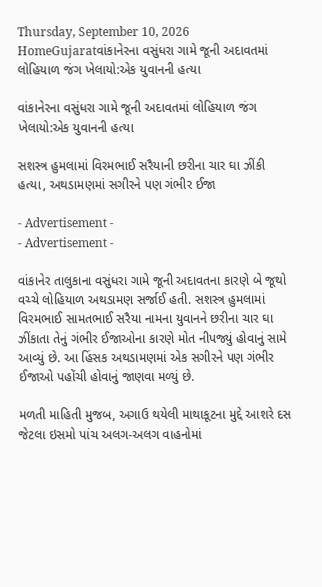Thursday, September 10, 2026
HomeGujaratવાંકાનેરના વસુંધરા ગામે જૂની અદાવતમાં લોહિયાળ જંગ ખેલાયો:એક યુવાનની હત્યા

વાંકાનેરના વસુંધરા ગામે જૂની અદાવતમાં લોહિયાળ જંગ ખેલાયો:એક યુવાનની હત્યા

સશસ્ત્ર હુમલામાં વિરમભાઈ સરૈયાની છરીના ચાર ઘા ઝીંકી હત્યા, અથડામણમાં સગીરને પણ ગંભીર ઈજા

- Advertisement -
- Advertisement -

વાંકાનેર તાલુકાના વસુંધરા ગામે જૂની અદાવતના કારણે બે જૂથો વચ્ચે લોહિયાળ અથડામણ સર્જાઈ હતી. સશસ્ત્ર હુમલામાં વિરમભાઈ સામતભાઈ સરૈયા નામના યુવાનને છરીના ચાર ઘા ઝીંકાતા તેનું ગંભીર ઈજાઓના કારણે મોત નીપજ્યું હોવાનું સામે આવ્યું છે. આ હિંસક અથડામણમાં એક સગીરને પણ ગંભીર ઈજાઓ પહોંચી હોવાનું જાણવા મળ્યું છે.

મળતી માહિતી મુજબ, અગાઉ થયેલી માથાકૂટના મુદ્દે આશરે દસ જેટલા ઇસમો પાંચ અલગ-અલગ વાહનોમાં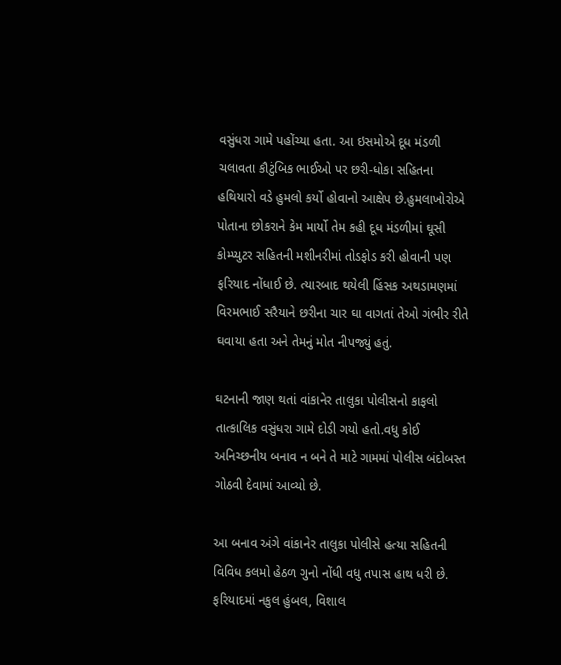વસુંધરા ગામે પહોંચ્યા હતા. આ ઇસમોએ દૂધ મંડળી ચલાવતા કૌટુંબિક ભાઈઓ પર છરી-ધોકા સહિતના હથિયારો વડે હુમલો કર્યો હોવાનો આક્ષેપ છે.હુમલાખોરોએ પોતાના છોકરાને કેમ માર્યો તેમ કહી દૂધ મંડળીમાં ઘૂસી કોમ્પ્યુટર સહિતની મશીનરીમાં તોડફોડ કરી હોવાની પણ ફરિયાદ નોંધાઈ છે. ત્યારબાદ થયેલી હિંસક અથડામણમાં વિરમભાઈ સરૈયાને છરીના ચાર ઘા વાગતાં તેઓ ગંભીર રીતે ઘવાયા હતા અને તેમનું મોત નીપજ્યું હતું.

ઘટનાની જાણ થતાં વાંકાનેર તાલુકા પોલીસનો કાફલો તાત્કાલિક વસુંધરા ગામે દોડી ગયો હતો.વધુ કોઈ અનિચ્છનીય બનાવ ન બને તે માટે ગામમાં પોલીસ બંદોબસ્ત ગોઠવી દેવામાં આવ્યો છે.

આ બનાવ અંગે વાંકાનેર તાલુકા પોલીસે હત્યા સહિતની વિવિધ કલમો હેઠળ ગુનો નોંધી વધુ તપાસ હાથ ધરી છે. ફરિયાદમાં નકુલ હુંબલ, વિશાલ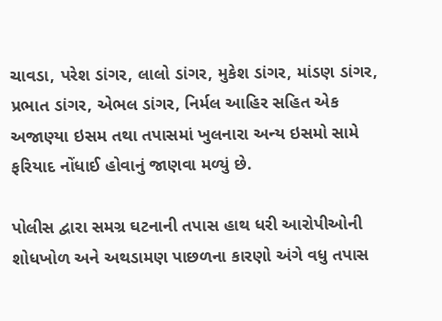ચાવડા, પરેશ ડાંગર, લાલો ડાંગર, મુકેશ ડાંગર, માંડણ ડાંગર, પ્રભાત ડાંગર, એભલ ડાંગર, નિર્મલ આહિર સહિત એક અજાણ્યા ઇસમ તથા તપાસમાં ખુલનારા અન્ય ઇસમો સામે ફરિયાદ નોંધાઈ હોવાનું જાણવા મળ્યું છે.

પોલીસ દ્વારા સમગ્ર ઘટનાની તપાસ હાથ ધરી આરોપીઓની શોધખોળ અને અથડામણ પાછળના કારણો અંગે વધુ તપાસ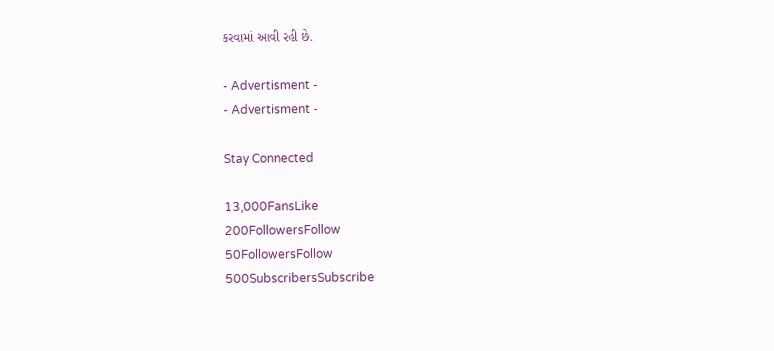કરવામાં આવી રહી છે.

- Advertisment -
- Advertisment -

Stay Connected

13,000FansLike
200FollowersFollow
50FollowersFollow
500SubscribersSubscribe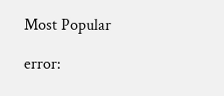Most Popular

error: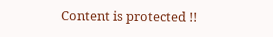Content is protected !!